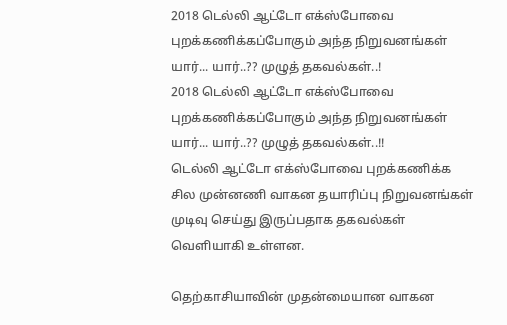2018 டெல்லி ஆட்டோ எக்ஸ்போவை புறக்கணிக்கப்போகும் அந்த நிறுவனங்கள் யார்... யார்..?? முழுத் தகவல்கள்..!
2018 டெல்லி ஆட்டோ எக்ஸ்போவை புறக்கணிக்கப்போகும் அந்த நிறுவனங்கள் யார்... யார்..?? முழுத் தகவல்கள்..!!
டெல்லி ஆட்டோ எக்ஸ்போவை புறக்கணிக்க சில முன்னணி வாகன தயாரிப்பு நிறுவனங்கள் முடிவு செய்து இருப்பதாக தகவல்கள் வெளியாகி உள்ளன.

தெற்காசியாவின் முதன்மையான வாகன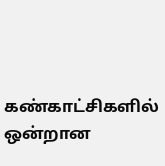கண்காட்சிகளில் ஒன்றான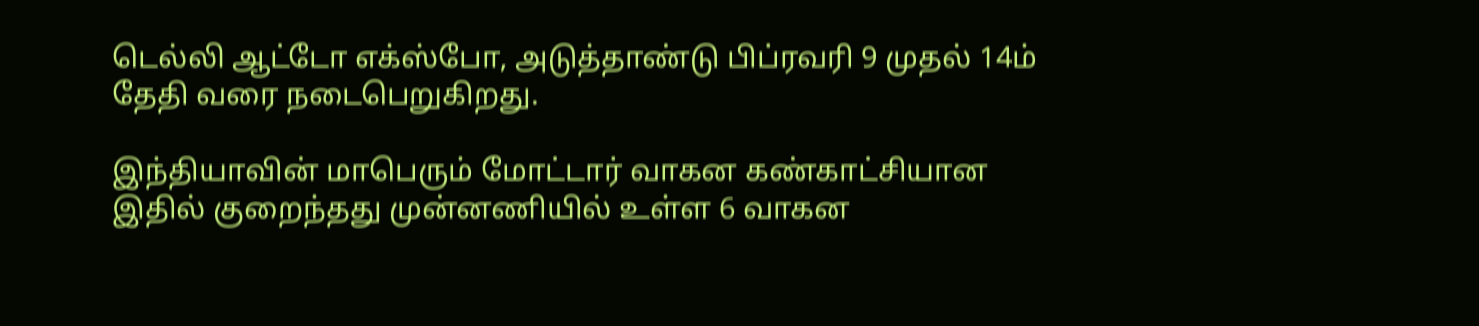டெல்லி ஆட்டோ எக்ஸ்போ, அடுத்தாண்டு பிப்ரவரி 9 முதல் 14ம் தேதி வரை நடைபெறுகிறது.

இந்தியாவின் மாபெரும் மோட்டார் வாகன கண்காட்சியான இதில் குறைந்தது முன்னணியில் உள்ள 6 வாகன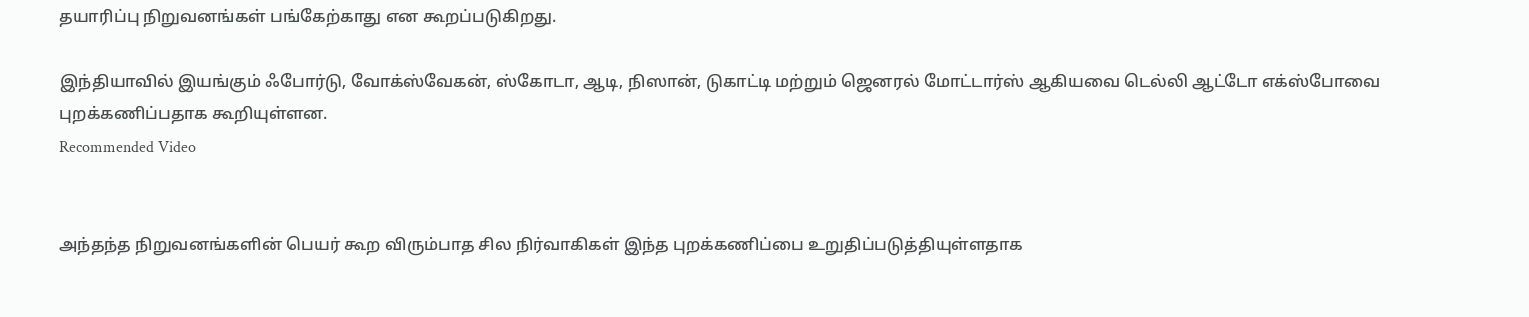தயாரிப்பு நிறுவனங்கள் பங்கேற்காது என கூறப்படுகிறது.

இந்தியாவில் இயங்கும் ஃபோர்டு, வோக்ஸ்வேகன், ஸ்கோடா, ஆடி, நிஸான், டுகாட்டி மற்றும் ஜெனரல் மோட்டார்ஸ் ஆகியவை டெல்லி ஆட்டோ எக்ஸ்போவை புறக்கணிப்பதாக கூறியுள்ளன.
Recommended Video


அந்தந்த நிறுவனங்களின் பெயர் கூற விரும்பாத சில நிர்வாகிகள் இந்த புறக்கணிப்பை உறுதிப்படுத்தியுள்ளதாக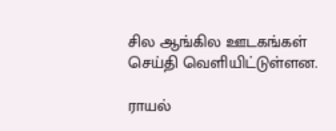சில ஆங்கில ஊடகங்கள் செய்தி வெளியிட்டுள்ளன.

ராயல்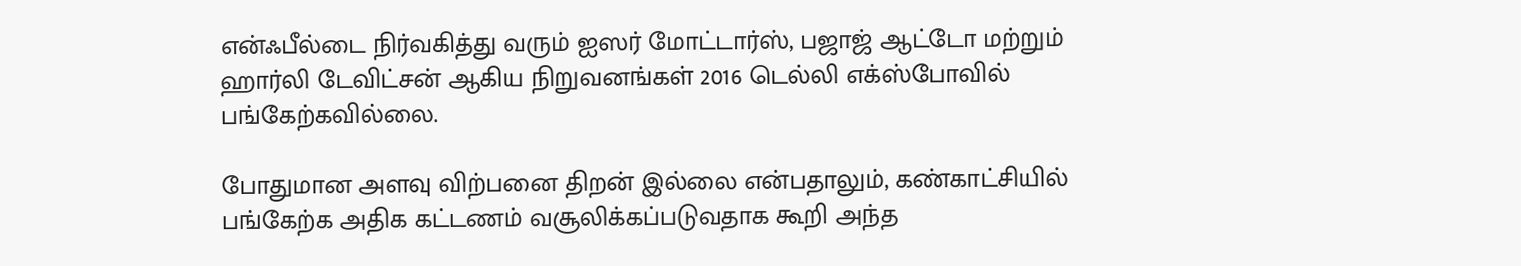என்ஃபீல்டை நிர்வகித்து வரும் ஐஸர் மோட்டார்ஸ், பஜாஜ் ஆட்டோ மற்றும் ஹார்லி டேவிட்சன் ஆகிய நிறுவனங்கள் 2016 டெல்லி எக்ஸ்போவில் பங்கேற்கவில்லை.

போதுமான அளவு விற்பனை திறன் இல்லை என்பதாலும், கண்காட்சியில் பங்கேற்க அதிக கட்டணம் வசூலிக்கப்படுவதாக கூறி அந்த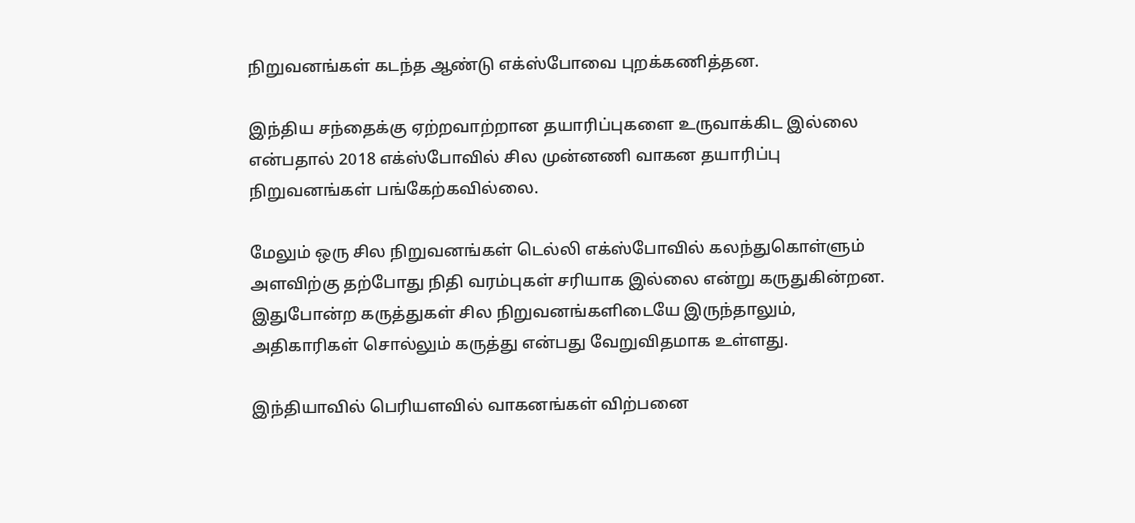நிறுவனங்கள் கடந்த ஆண்டு எக்ஸ்போவை புறக்கணித்தன.

இந்திய சந்தைக்கு ஏற்றவாற்றான தயாரிப்புகளை உருவாக்கிட இல்லை என்பதால் 2018 எக்ஸ்போவில் சில முன்னணி வாகன தயாரிப்பு நிறுவனங்கள் பங்கேற்கவில்லை.

மேலும் ஒரு சில நிறுவனங்கள் டெல்லி எக்ஸ்போவில் கலந்துகொள்ளும் அளவிற்கு தற்போது நிதி வரம்புகள் சரியாக இல்லை என்று கருதுகின்றன.
இதுபோன்ற கருத்துகள் சில நிறுவனங்களிடையே இருந்தாலும், அதிகாரிகள் சொல்லும் கருத்து என்பது வேறுவிதமாக உள்ளது.

இந்தியாவில் பெரியளவில் வாகனங்கள் விற்பனை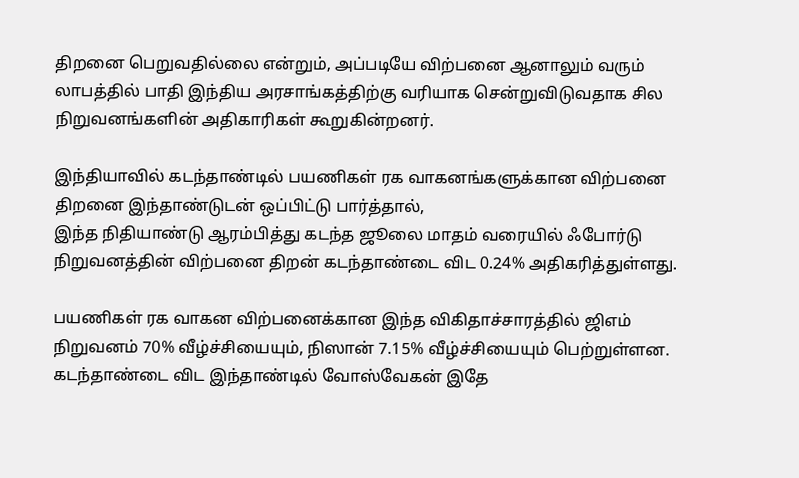திறனை பெறுவதில்லை என்றும், அப்படியே விற்பனை ஆனாலும் வரும் லாபத்தில் பாதி இந்திய அரசாங்கத்திற்கு வரியாக சென்றுவிடுவதாக சில நிறுவனங்களின் அதிகாரிகள் கூறுகின்றனர்.

இந்தியாவில் கடந்தாண்டில் பயணிகள் ரக வாகனங்களுக்கான விற்பனை திறனை இந்தாண்டுடன் ஒப்பிட்டு பார்த்தால்,
இந்த நிதியாண்டு ஆரம்பித்து கடந்த ஜூலை மாதம் வரையில் ஃபோர்டு நிறுவனத்தின் விற்பனை திறன் கடந்தாண்டை விட 0.24% அதிகரித்துள்ளது.

பயணிகள் ரக வாகன விற்பனைக்கான இந்த விகிதாச்சாரத்தில் ஜிஎம் நிறுவனம் 70% வீழ்ச்சியையும், நிஸான் 7.15% வீழ்ச்சியையும் பெற்றுள்ளன.
கடந்தாண்டை விட இந்தாண்டில் வோஸ்வேகன் இதே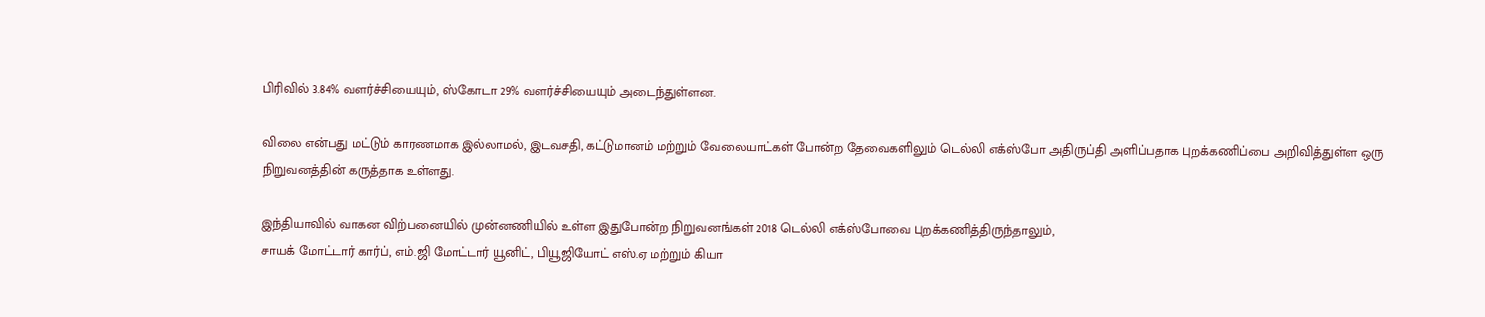பிரிவில் 3.84% வளர்ச்சியையும், ஸ்கோடா 29% வளர்ச்சியையும் அடைந்துள்ளன.

விலை என்பது மட்டும் காரணமாக இல்லாமல், இடவசதி, கட்டுமானம் மற்றும் வேலையாட்கள் போன்ற தேவைகளிலும் டெல்லி எக்ஸ்போ அதிருப்தி அளிப்பதாக புறக்கணிப்பை அறிவித்துள்ள ஒரு நிறுவனத்தின் கருத்தாக உள்ளது.

இந்தியாவில் வாகன விற்பனையில் முன்னணியில் உள்ள இதுபோன்ற நிறுவனங்கள் 2018 டெல்லி எக்ஸ்போவை புறக்கணித்திருந்தாலும்,
சாயக் மோட்டார் கார்ப், எம்.ஜி மோட்டார் யூனிட், பியூஜியோட் எஸ்.ஏ மற்றும் கியா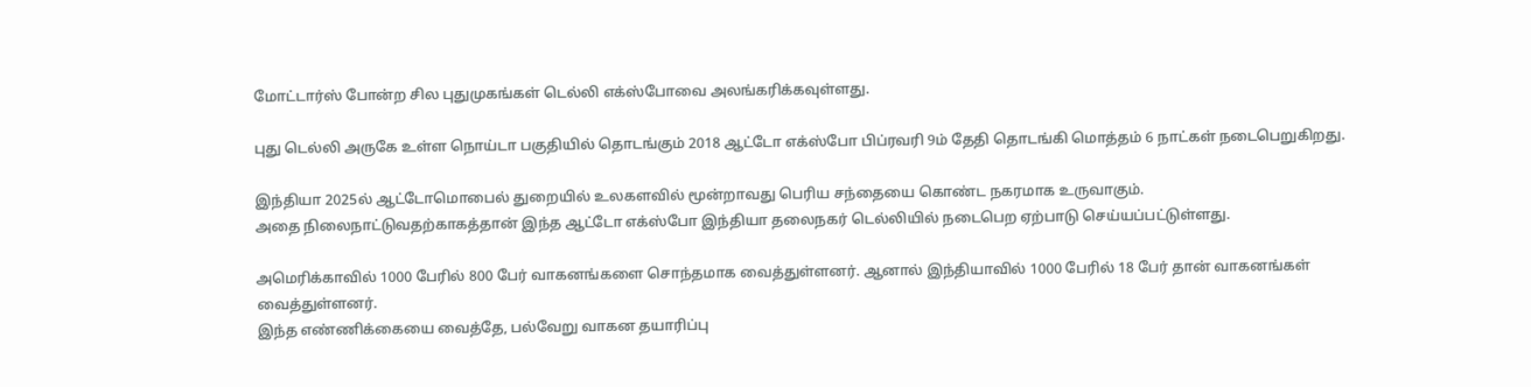மோட்டார்ஸ் போன்ற சில புதுமுகங்கள் டெல்லி எக்ஸ்போவை அலங்கரிக்கவுள்ளது.

புது டெல்லி அருகே உள்ள நொய்டா பகுதியில் தொடங்கும் 2018 ஆட்டோ எக்ஸ்போ பிப்ரவரி 9ம் தேதி தொடங்கி மொத்தம் 6 நாட்கள் நடைபெறுகிறது.

இந்தியா 2025ல் ஆட்டோமொபைல் துறையில் உலகளவில் மூன்றாவது பெரிய சந்தையை கொண்ட நகரமாக உருவாகும்.
அதை நிலைநாட்டுவதற்காகத்தான் இந்த ஆட்டோ எக்ஸ்போ இந்தியா தலைநகர் டெல்லியில் நடைபெற ஏற்பாடு செய்யப்பட்டுள்ளது.

அமெரிக்காவில் 1000 பேரில் 800 பேர் வாகனங்களை சொந்தமாக வைத்துள்ளனர். ஆனால் இந்தியாவில் 1000 பேரில் 18 பேர் தான் வாகனங்கள் வைத்துள்ளனர்.
இந்த எண்ணிக்கையை வைத்தே, பல்வேறு வாகன தயாரிப்பு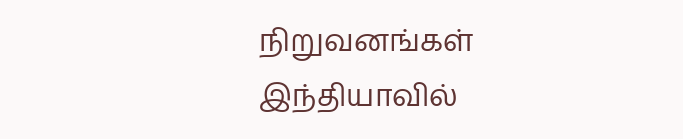நிறுவனங்கள் இந்தியாவில்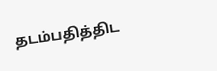தடம்பதித்திட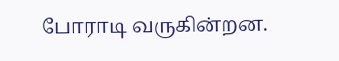போராடி வருகின்றன.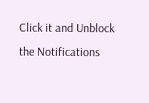Click it and Unblock the Notifications